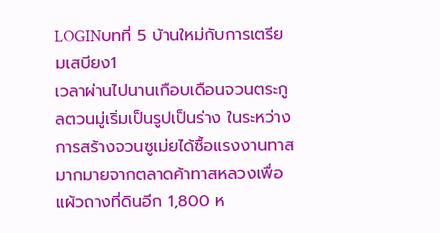LOGINบทที่ 5 บ้านใหม่กับการเตรียมเสบียง1
เวลาผ่านไปนานเกือบเดือนจวนตระกูลตวนมู่เริ่มเป็นรูปเป็นร่าง ในระหว่างการสร้างจวนซูเม่ยได้ซื้อแรงงานทาสมากมายจากตลาดค้าทาสหลวงเพื่อแผ้วถางที่ดินอีก 1,800 ห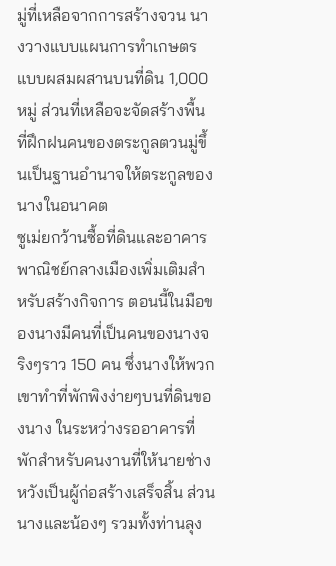มู่ที่เหลือจากการสร้างจวน นางวางแบบแผนการทำเกษตรแบบผสมผสานบนที่ดิน 1,000 หมู่ ส่วนที่เหลือจะจัดสร้างพื้นที่ฝึกฝนคนของตระกูลตวนมู่ขึ้นเป็นฐานอำนาจให้ตระกูลของนางในอนาคต
ซูเม่ยกว้านซื้อที่ดินและอาคารพาณิชย์กลางเมืองเพิ่มเติมสำหรับสร้างกิจการ ตอนนี้ในมือของนางมีคนที่เป็นคนของนางจริงๆราว 150 คน ซึ่งนางให้พวกเขาทำที่พักพิงง่ายๆบนที่ดินของนาง ในระหว่างรออาคารที่พักสำหรับคนงานที่ให้นายช่างหวังเป็นผู้ก่อสร้างเสร็จสิ้น ส่วนนางและน้องๆ รวมทั้งท่านลุง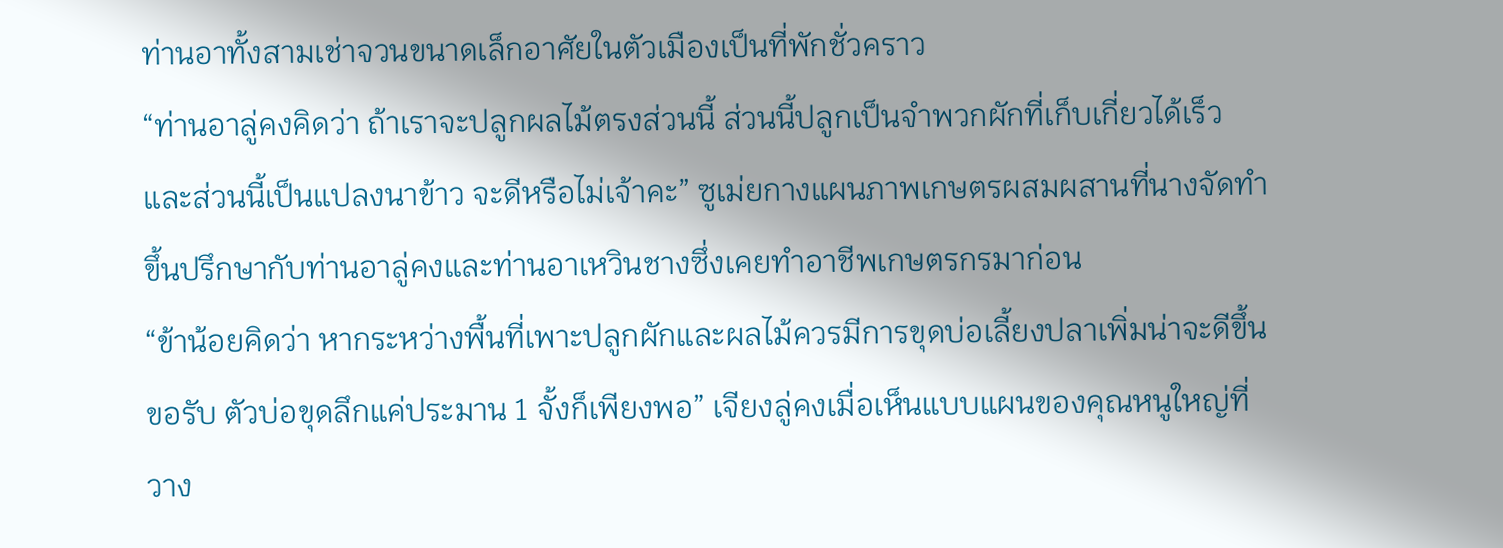ท่านอาทั้งสามเช่าจวนขนาดเล็กอาศัยในตัวเมืองเป็นที่พักชั่วคราว
“ท่านอาลู่คงคิดว่า ถ้าเราจะปลูกผลไม้ตรงส่วนนี้ ส่วนนี้ปลูกเป็นจำพวกผักที่เก็บเกี่ยวได้เร็ว และส่วนนี้เป็นแปลงนาข้าว จะดีหรือไม่เจ้าคะ” ซูเม่ยกางแผนภาพเกษตรผสมผสานที่นางจัดทำขึ้นปรึกษากับท่านอาลู่คงและท่านอาเหวินชางซึ่งเคยทำอาชีพเกษตรกรมาก่อน
“ข้าน้อยคิดว่า หากระหว่างพื้นที่เพาะปลูกผักและผลไม้ควรมีการขุดบ่อเลี้ยงปลาเพิ่มน่าจะดีขึ้นขอรับ ตัวบ่อขุดลึกแค่ประมาน 1 จั้งก็เพียงพอ” เจียงลู่คงเมื่อเห็นแบบแผนของคุณหนูใหญ่ที่วาง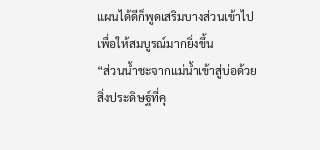แผนได้ดีก็พูดเสริมบางส่วนเข้าไปเพื่อให้สมบูรณ์มากยิ่งขึ้น
“ส่วนน้ำชะจากแม่น้ำเข้าสู่บ่อด้วยสิ่งประดิษฐ์ที่คุ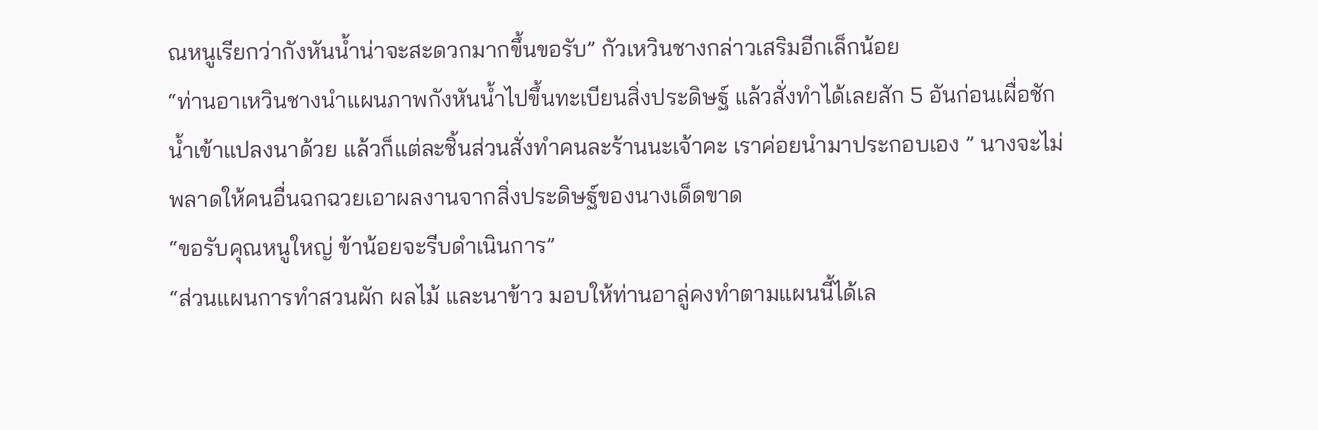ณหนูเรียกว่ากังหันน้ำน่าจะสะดวกมากขึ้นขอรับ” กัวเหวินชางกล่าวเสริมอีกเล็กน้อย
“ท่านอาเหวินชางนำแผนภาพกังหันน้ำไปขึ้นทะเบียนสิ่งประดิษฐ์ แล้วสั่งทำได้เลยสัก 5 อันก่อนเผื่อชักน้ำเข้าแปลงนาด้วย แล้วก็แต่ละชิ้นส่วนสั่งทำคนละร้านนะเจ้าคะ เราค่อยนำมาประกอบเอง ” นางจะไม่พลาดให้คนอื่นฉกฉวยเอาผลงานจากสิ่งประดิษฐ์ของนางเด็ดขาด
“ขอรับคุณหนูใหญ่ ข้าน้อยจะรีบดำเนินการ”
“ส่วนแผนการทำสวนผัก ผลไม้ และนาข้าว มอบให้ท่านอาลู่คงทำตามแผนนี้ได้เล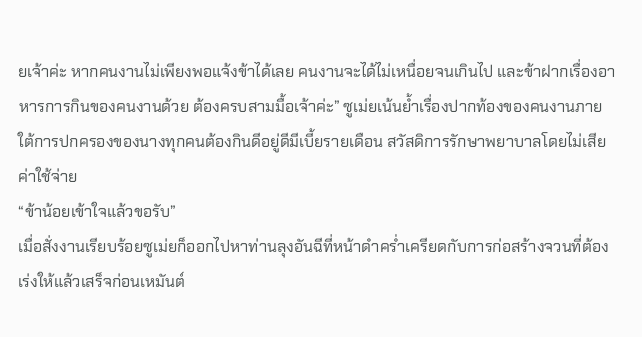ยเจ้าค่ะ หากคนงานไม่เพียงพอแจ้งข้าได้เลย คนงานจะได้ไม่เหนื่อยจนเกินไป และข้าฝากเรื่องอาหารการกินของคนงานด้วย ต้องครบสามมื้อเจ้าค่ะ” ซูเม่ยเน้นย้ำเรื่องปากท้องของคนงานภายใต้การปกครองของนางทุกคนต้องกินดีอยู่ดีมีเบี้ยรายเดือน สวัสดิการรักษาพยาบาลโดยไม่เสียค่าใช้จ่าย
“ข้าน้อยเข้าใจแล้วขอรับ”
เมื่อสั่งงานเรียบร้อยซูเม่ยก็ออกไปหาท่านลุงอันฉีที่หน้าดำคร่ำเครียดกับการก่อสร้างจวนที่ต้องเร่งให้แล้วเสร็จก่อนเหมันต์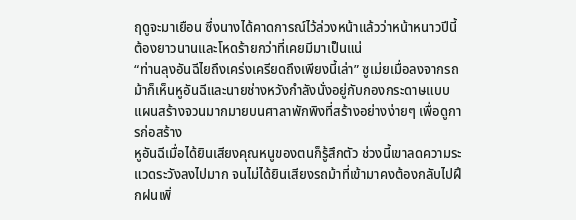ฤดูจะมาเยือน ซึ่งนางได้คาดการณ์ไว้ล่วงหน้าแล้วว่าหน้าหนาวปีนี้ต้องยาวนานและโหดร้ายกว่าที่เคยมีมาเป็นแน่
“ท่านลุงอันฉีไยถึงเคร่งเครียดถึงเพียงนี้เล่า” ซูเม่ยเมื่อลงจากรถม้าก็เห็นหูอันฉีและนายช่างหวังกำลังนั่งอยู่กับกองกระดาษแบบแผนสร้างจวนมากมายบนศาลาพักพิงที่สร้างอย่างง่ายๆ เพื่อดูการก่อสร้าง
หูอันฉีเมื่อได้ยินเสียงคุณหนูของตนก็รู้สึกตัว ช่วงนี้เขาลดความระแวดระวังลงไปมาก จนไม่ได้ยินเสียงรถม้าที่เข้ามาคงต้องกลับไปฝึกฝนเพิ่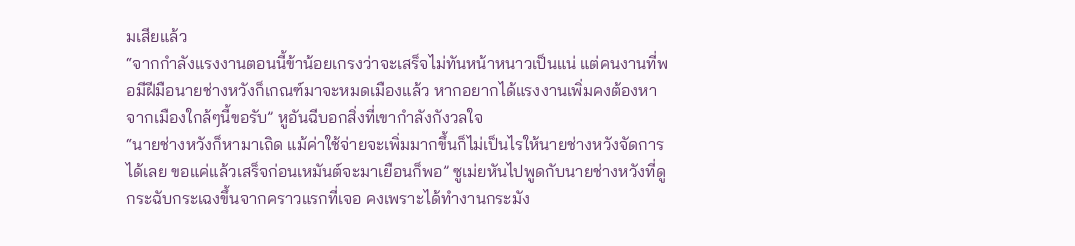มเสียแล้ว
“จากกำลังแรงงานตอนนี้ข้าน้อยเกรงว่าจะเสร็จไม่ทันหน้าหนาวเป็นแน่ แต่คนงานที่พอมีฝีมือนายช่างหวังก็เกณฑ์มาจะหมดเมืองแล้ว หากอยากได้แรงงานเพิ่มคงต้องหาจากเมืองใกล้ๆนี้ขอรับ” หูอันฉีบอกสิ่งที่เขากำลังกังวลใจ
“นายช่างหวังก็หามาเถิด แม้ค่าใช้จ่ายจะเพิ่มมากขึ้นก็ไม่เป็นไรให้นายช่างหวังจัดการได้เลย ขอแค่แล้วเสร็จก่อนเหมันต์จะมาเยือนก็พอ” ซูเม่ยหันไปพูดกับนายช่างหวังที่ดูกระฉับกระเฉงขึ้นจากคราวแรกที่เจอ คงเพราะได้ทำงานกระมัง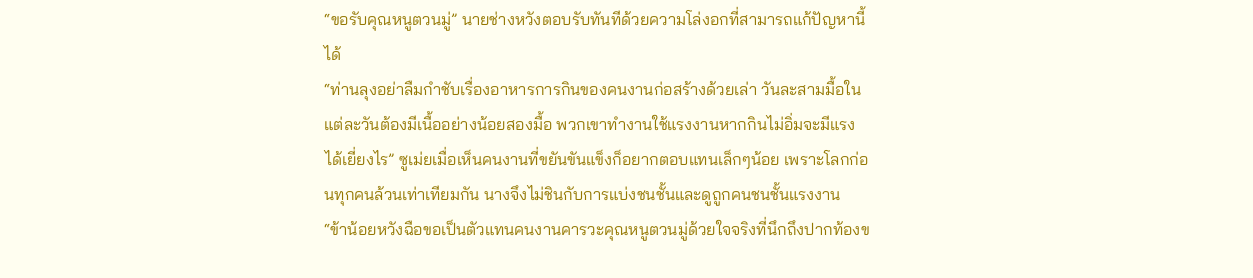“ขอรับคุณหนูตวนมู่” นายช่างหวังตอบรับทันทีด้วยความโล่งอกที่สามารถแก้ปัญหานี้ได้
“ท่านลุงอย่าลืมกำชับเรื่องอาหารการกินของคนงานก่อสร้างด้วยเล่า วันละสามมื้อในแต่ละวันต้องมีเนื้ออย่างน้อยสองมื้อ พวกเขาทำงานใช้แรงงานหากกินไม่อิ่มจะมีแรงได้เยี่ยงไร” ซูเม่ยเมื่อเห็นคนงานที่ขยันขันแข็งก็อยากตอบแทนเล็กๆน้อย เพราะโลกก่อนทุกคนล้วนเท่าเทียมกัน นางจึงไม่ชินกับการแบ่งชนชั้นและดูถูกคนชนชั้นแรงงาน
“ข้าน้อยหวังฉือขอเป็นตัวแทนคนงานคารวะคุณหนูตวนมู่ด้วยใจจริงที่นึกถึงปากท้องข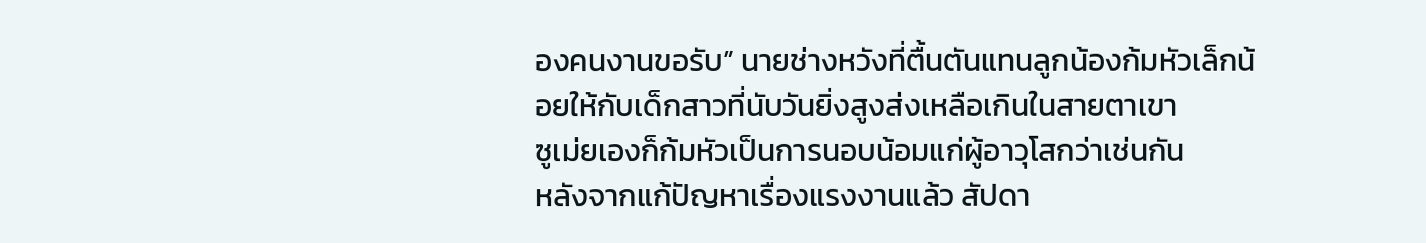องคนงานขอรับ” นายช่างหวังที่ตื้นตันแทนลูกน้องก้มหัวเล็กน้อยให้กับเด็กสาวที่นับวันยิ่งสูงส่งเหลือเกินในสายตาเขา
ซูเม่ยเองก็ก้มหัวเป็นการนอบน้อมแก่ผู้อาวุโสกว่าเช่นกัน
หลังจากแก้ปัญหาเรื่องแรงงานแล้ว สัปดา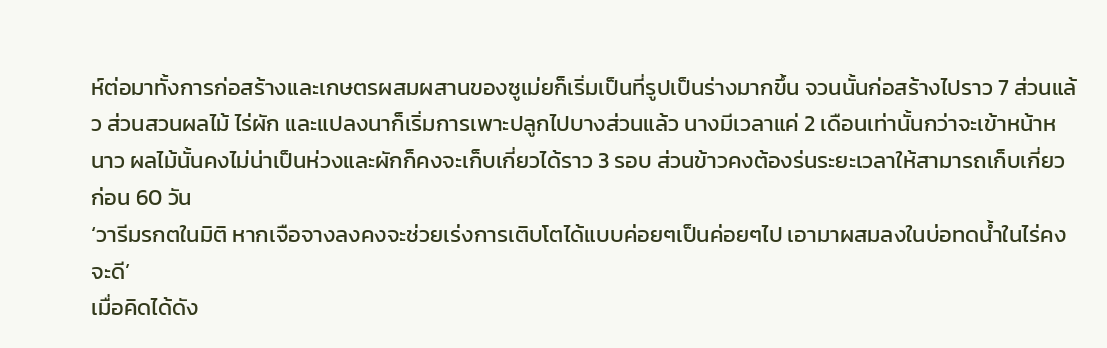ห์ต่อมาทั้งการก่อสร้างและเกษตรผสมผสานของซูเม่ยก็เริ่มเป็นที่รูปเป็นร่างมากขึ้น จวนนั้นก่อสร้างไปราว 7 ส่วนแล้ว ส่วนสวนผลไม้ ไร่ผัก และแปลงนาก็เริ่มการเพาะปลูกไปบางส่วนแล้ว นางมีเวลาแค่ 2 เดือนเท่านั้นกว่าจะเข้าหน้าหนาว ผลไม้นั้นคงไม่น่าเป็นห่วงและผักก็คงจะเก็บเกี่ยวได้ราว 3 รอบ ส่วนข้าวคงต้องร่นระยะเวลาให้สามารถเก็บเกี่ยวก่อน 60 วัน
‘วารีมรกตในมิติ หากเจือจางลงคงจะช่วยเร่งการเติบโตได้แบบค่อยๆเป็นค่อยๆไป เอามาผสมลงในบ่อทดน้ำในไร่คงจะดี’
เมื่อคิดได้ดัง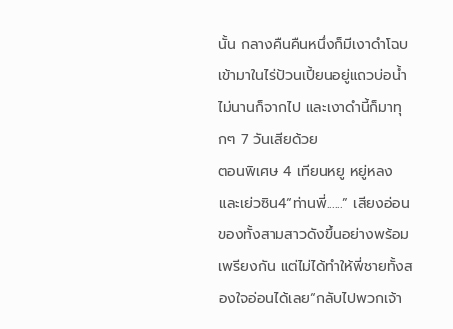นั้น กลางคืนคืนหนึ่งก็มีเงาดำโฉบเข้ามาในไร่ป้วนเปี้ยนอยู่แถวบ่อน้ำไม่นานก็จากไป และเงาดำนี้ก็มาทุกๆ 7 วันเสียด้วย
ตอนพิเศษ 4 เทียนหยู หยู่หลง และเย่วซิน4“ท่านพี่......” เสียงอ่อนของทั้งสามสาวดังขึ้นอย่างพร้อมเพรียงกัน แต่ไม่ได้ทำให้พี่ชายทั้งสองใจอ่อนได้เลย“กลับไปพวกเจ้า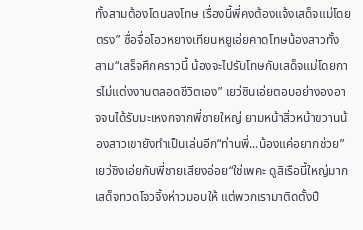ทั้งสามต้องโดนลงโทษ เรื่องนี้พี่คงต้องแจ้งเสด็จแม่โดยตรง” ซื่อจื่อโอวหยางเทียนหยูเอ่ยคาดโทษน้องสาวทั้งสาม“เสร็จศึกคราวนี้ น้องจะไปรับโทษกับเสด็จแม่โดยการไม่แต่งงานตลอดชีวิตเอง” เยว่ซินเอ่ยตอบอย่างองอาจจนได้รับมะเหงกจากพี่ชายใหญ่ ยามหน้าสิ่วหน้าขวานน้องสาวเขายังทำเป็นเล่นอีก“ท่านพี่...น้องแค่อยากช่วย” เยว่ชิงเอ่ยกับพี่ชายเสียงอ่อย“ใช่เพคะ ดูสิเรือนี้ใหญ่มากเสด็จทวดโจวจิ้งห่าวมอบให้ แต่พวกเรามาติดตั้งปื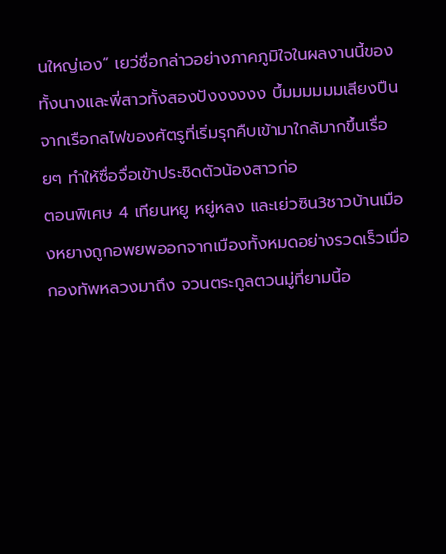นใหญ่เอง” เยว่ชื่อกล่าวอย่างภาคภูมิใจในผลงานนี้ของทั้งนางและพี่สาวทั้งสองปังงงงงง บึ้มมมมมมเสียงปืนจากเรือกลไฟของศัตรูที่เริ่มรุกคืบเข้ามาใกล้มากขึ้นเรื่อยๆ ทำให้ซื่อจื่อเข้าประชิดตัวน้องสาวก่อ
ตอนพิเศษ 4 เทียนหยู หยู่หลง และเย่วซิน3ชาวบ้านเมืองหยางถูกอพยพออกจากเมืองทั้งหมดอย่างรวดเร็วเมื่อกองทัพหลวงมาถึง จวนตระกูลตวนมู่ที่ยามนี้อ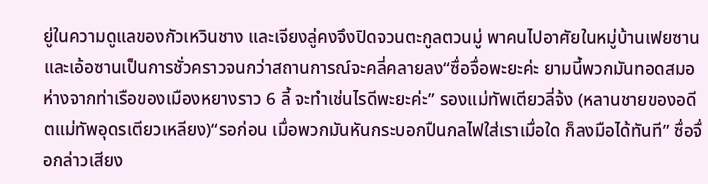ยู่ในความดูแลของกัวเหวินชาง และเจียงลู่คงจึงปิดจวนตะกูลตวนมู่ พาคนไปอาศัยในหมู่บ้านเฟยซานและเอ้อซานเป็นการชั่วคราวจนกว่าสถานการณ์จะคลี่คลายลง“ซื่อจื่อพะยะค่ะ ยามนี้พวกมันทอดสมอห่างจากท่าเรือของเมืองหยางราว 6 ลี้ จะทำเช่นไรดีพะยะค่ะ” รองแม่ทัพเตียวลี่จ้ง (หลานชายของอดีตแม่ทัพอุดรเตียวเหลียง)“รอก่อน เมื่อพวกมันหันกระบอกปืนกลไฟใส่เราเมื่อใด ก็ลงมือได้ทันที” ซื่อจื่อกล่าวเสียง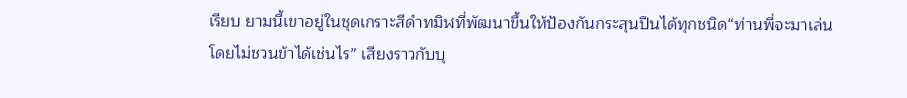เรียบ ยามนี้เขาอยู่ในชุดเกราะสีดำทมิฬที่พัฒนาขึ้นให้ป้องกันกระสุนปืนได้ทุกชนิด“ท่านพี่จะมาเล่นโดยไม่ชวนข้าได้เช่นไร” เสียงราวกับบุ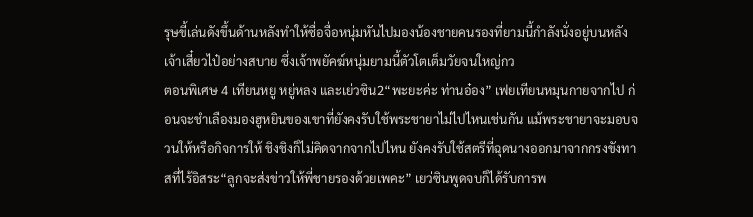รุษขี้เล่นดังขึ้นด้านหลังทำให้ซื่อจื่อหนุ่มหันไปมองน้องชายคนรองที่ยามนี้กำลังนั่งอยู่บนหลังเจ้าเสี๋ยวไป๋อย่างสบาย ซึ่งเจ้าพยัคฆ์หนุ่มยามนี้ตัวโตเต็มวัยจนใหญ่กว
ตอนพิเศษ 4 เทียนหยู หยู่หลง และเย่วซิน2“พะยะค่ะ ท่านอ๋อง” เฟยเทียนหมุนกายจากไป ก่อนจะชำเลืองมองฮูหยินของเขาที่ยังคงรับใช้พระชายาไม่ไปไหนเช่นกัน แม้พระชายาจะมอบจวนให้หรือกิจการให้ ชิงชิงก็ไม่คิดจากจากไปไหน ยังคงรับใช้สตรีที่ฉุดนางออกมาจากกรงขังทาสที่ไร้อิสระ“ลูกจะส่งข่าวให้พี่ชายรองด้วยเพคะ” เยว่ซินพูดจบก็ได้รับการพ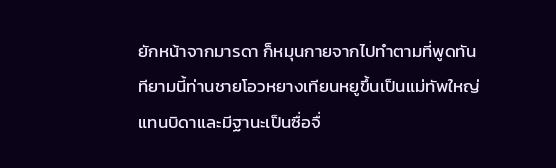ยักหน้าจากมารดา ก็หมุนกายจากไปทำตามที่พูดทันทียามนี้ท่านชายโอวหยางเทียนหยูขึ้นเป็นแม่ทัพใหญ่แทนบิดาและมีฐานะเป็นซื่อจื่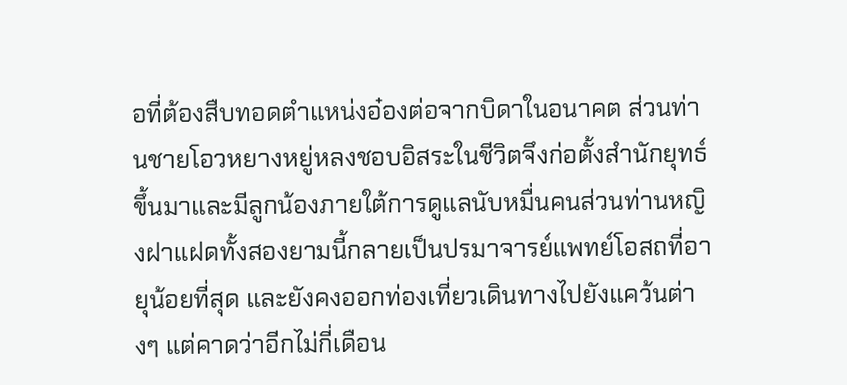อที่ต้องสืบทอดตำแหน่งอ๋องต่อจากบิดาในอนาคต ส่วนท่านชายโอวหยางหยู่หลงชอบอิสระในชีวิตจึงก่อตั้งสำนักยุทธ์ขึ้นมาและมีลูกน้องภายใต้การดูแลนับหมื่นคนส่วนท่านหญิงฝาแฝดทั้งสองยามนี้กลายเป็นปรมาจารย์แพทย์โอสถที่อายุน้อยที่สุด และยังคงออกท่องเที่ยวเดินทางไปยังแคว้นต่างๆ แต่คาดว่าอีกไม่กี่เดือน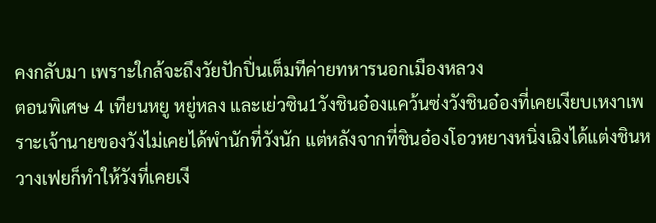คงกลับมา เพราะใกล้จะถึงวัยปักปิ่นเต็มทีค่ายทหารนอกเมืองหลวง
ตอนพิเศษ 4 เทียนหยู หยู่หลง และเย่วซิน1วังชินอ๋องแคว้นซ่งวังชินอ๋องที่เคยเงียบเหงาเพราะเจ้านายของวังไม่เคยได้พำนักที่วังนัก แต่หลังจากที่ชินอ๋องโอวหยางหนิ่งเฉิงได้แต่งชินหวางเฟยก็ทำให้วังที่เคยเงี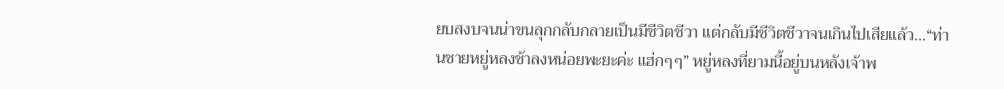ยบสงบจนน่าขนลุกกลับกลายเป็นมีชีวิตชีวา แต่กลับมีชีวิตชีวาจนเกินไปเสียแล้ว...“ท่านชายหยู่หลงช้าลงหน่อยพะยะค่ะ แฮ่กๆๆ” หยู่หลงที่ยามนี้อยู่บนหลังเจ้าพ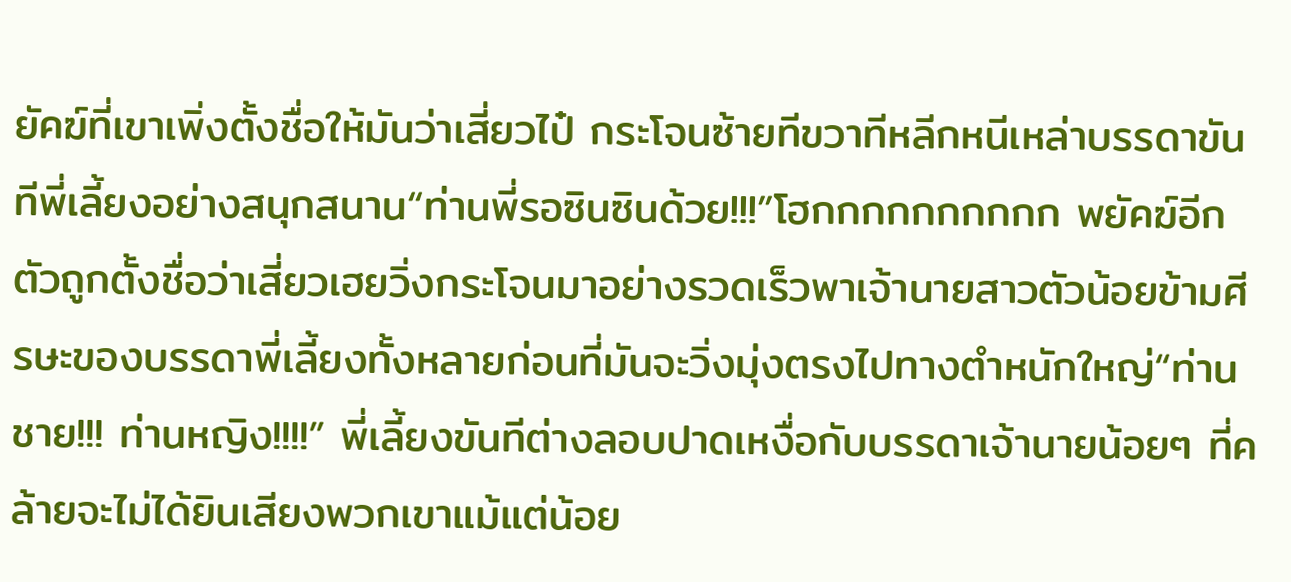ยัคฆ์ที่เขาเพิ่งตั้งชื่อให้มันว่าเสี่ยวไป๋ กระโจนซ้ายทีขวาทีหลีกหนีเหล่าบรรดาขันทีพี่เลี้ยงอย่างสนุกสนาน“ท่านพี่รอซินซินด้วย!!!”โฮกกกกกกกกกก พยัคฆ์อีกตัวถูกตั้งชื่อว่าเสี่ยวเฮยวิ่งกระโจนมาอย่างรวดเร็วพาเจ้านายสาวตัวน้อยข้ามศีรษะของบรรดาพี่เลี้ยงทั้งหลายก่อนที่มันจะวิ่งมุ่งตรงไปทางตำหนักใหญ่“ท่านชาย!!! ท่านหญิง!!!!” พี่เลี้ยงขันทีต่างลอบปาดเหงื่อกับบรรดาเจ้านายน้อยๆ ที่คล้ายจะไม่ได้ยินเสียงพวกเขาแม้แต่น้อย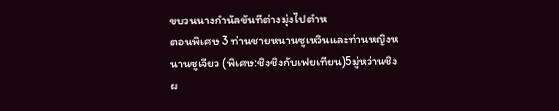ขบวนนางกำนัลขันทีต่างมุ่งไปตำห
ตอนพิเศษ 3 ท่านชายหนานซูเหวินและท่านหญิงหนานซูเจียว (พิเศษ:ชิงชิงกับเฟยเทียน)5มู่หว่านชิงผ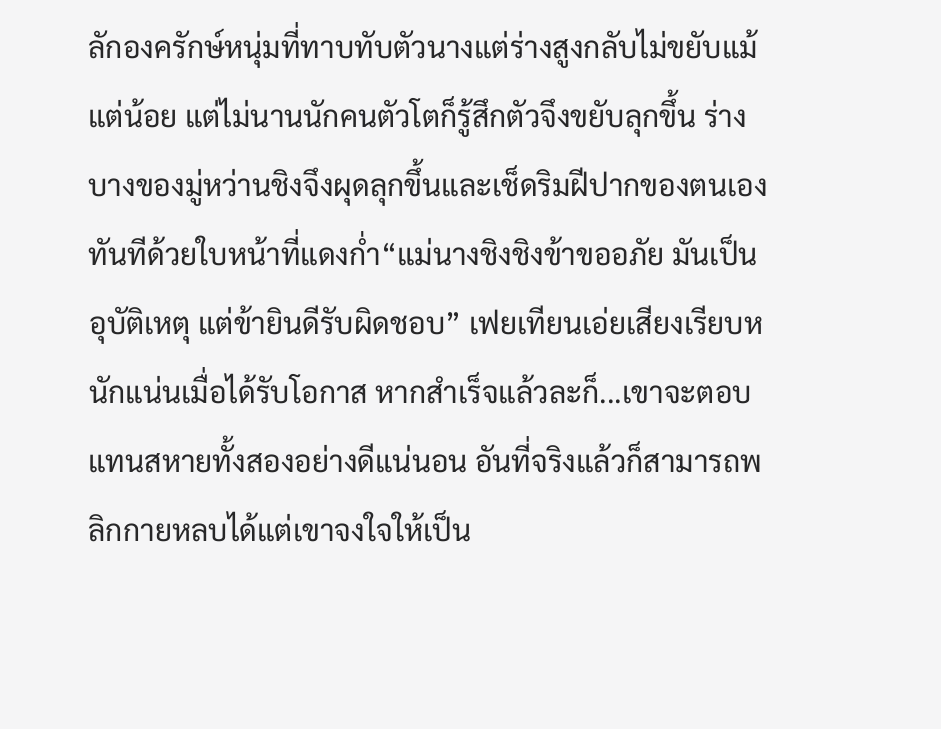ลักองครักษ์หนุ่มที่ทาบทับตัวนางแต่ร่างสูงกลับไม่ขยับแม้แต่น้อย แต่ไม่นานนักคนตัวโตก็รู้สึกตัวจึงขยับลุกขึ้น ร่างบางของมู่หว่านชิงจึงผุดลุกขึ้นและเช็ดริมฝีปากของตนเองทันทีด้วยใบหน้าที่แดงก่ำ“แม่นางชิงชิงข้าขออภัย มันเป็นอุบัติเหตุ แต่ข้ายินดีรับผิดชอบ” เฟยเทียนเอ่ยเสียงเรียบหนักแน่นเมื่อได้รับโอกาส หากสำเร็จแล้วละก็...เขาจะตอบแทนสหายทั้งสองอย่างดีแน่นอน อันที่จริงแล้วก็สามารถพลิกกายหลบได้แต่เขาจงใจให้เป็น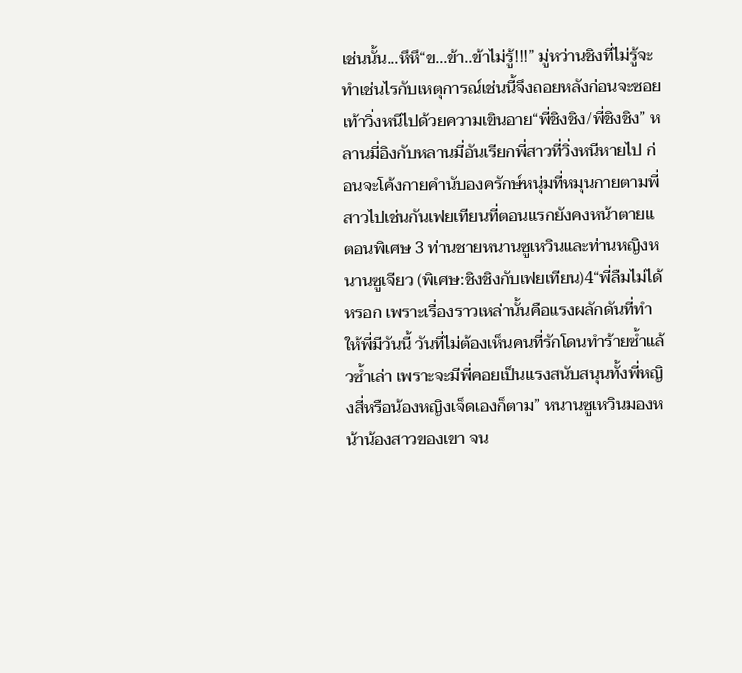เช่นนั้น...หึหึ“ข...ข้า..ข้าไม่รู้!!!” มู่หว่านชิงที่ไม่รู้จะทำเช่นไรกับเหตุการณ์เช่นนี้จึงถอยหลังก่อนจะซอยเท้าวิ่งหนีไปด้วยความเขินอาย“พี่ชิงชิง/พี่ชิงชิง” หลานมี่อิงกับหลานมี่อันเรียกพี่สาวที่วิ่งหนีหายไป ก่อนจะโค้งกายคำนับองครักษ์หนุ่มที่หมุนกายตามพี่สาวไปเช่นกันเฟยเทียนที่ตอนแรกยังคงหน้าตายแ
ตอนพิเศษ 3 ท่านชายหนานซูเหวินและท่านหญิงหนานซูเจียว (พิเศษ:ชิงชิงกับเฟยเทียน)4“พี่ลืมไม่ได้หรอก เพราะเรื่องราวเหล่านั้นคือแรงผลักดันที่ทำให้พี่มีวันนี้ วันที่ไม่ต้องเห็นคนที่รักโดนทำร้ายซ้ำแล้วซ้ำเล่า เพราะจะมีพี่คอยเป็นแรงสนับสนุนทั้งพี่หญิงสี่หรือน้องหญิงเจ็ดเองก็ตาม” หนานซูเหวินมองหน้าน้องสาวของเขา จน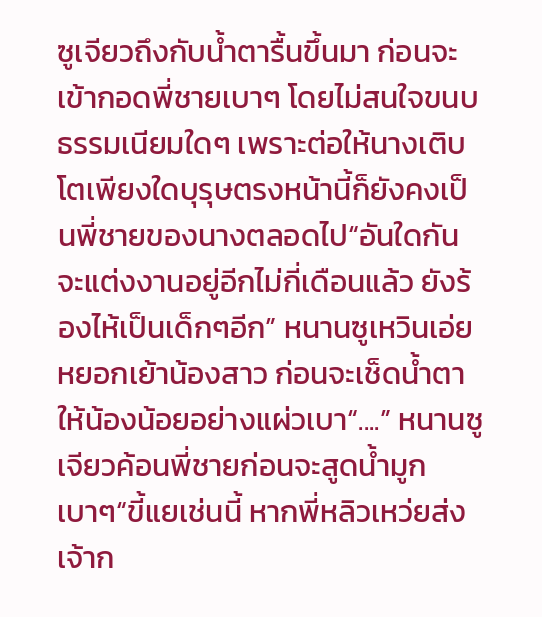ซูเจียวถึงกับน้ำตารื้นขึ้นมา ก่อนจะเข้ากอดพี่ชายเบาๆ โดยไม่สนใจขนบธรรมเนียมใดๆ เพราะต่อให้นางเติบโตเพียงใดบุรุษตรงหน้านี้ก็ยังคงเป็นพี่ชายของนางตลอดไป“อันใดกันจะแต่งงานอยู่อีกไม่กี่เดือนแล้ว ยังร้องไห้เป็นเด็กๆอีก” หนานซูเหวินเอ่ยหยอกเย้าน้องสาว ก่อนจะเช็ดน้ำตาให้น้องน้อยอย่างแผ่วเบา“....” หนานซูเจียวค้อนพี่ชายก่อนจะสูดน้ำมูกเบาๆ“ขี้แยเช่นนี้ หากพี่หลิวเหว่ยส่งเจ้าก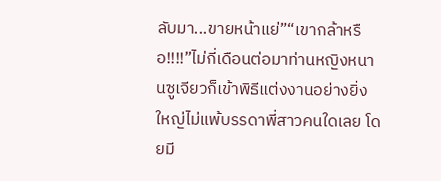ลับมา...ขายหน้าแย่”“เขากล้าหรือ!!!!”ไม่กี่เดือนต่อมาท่านหญิงหนานซูเจียวก็เข้าพิธีแต่งงานอย่างยิ่งใหญ่ไม่แพ้บรรดาพี่สาวคนใดเลย โดยมี